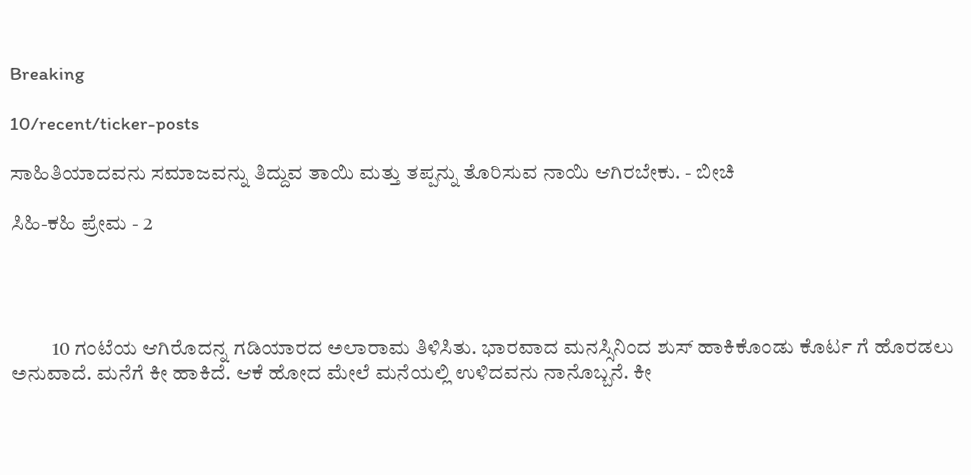Breaking

10/recent/ticker-posts

ಸಾಹಿತಿಯಾದವನು ಸಮಾಜವನ್ನು ತಿದ್ದುವ ತಾಯಿ ಮತ್ತು ತಪ್ಪನ್ನು ತೊರಿಸುವ ನಾಯಿ ಆಗಿರಬೇಕು. - ಬೀಚಿ

ಸಿಹಿ-ಕಹಿ ಪ್ರೇಮ - 2




          10 ಗಂಟೆಯ ಆಗಿರೊದನ್ನ ಗಡಿಯಾರದ ಅಲಾರಾಮ ತಿಳಿಸಿತು. ಭಾರವಾದ ಮನಸ್ಸಿನಿಂದ ಶುಸ್ ಹಾಕಿಕೊಂಡು ಕೊರ್ಟ ಗೆ ಹೊರಡಲು ಅನುವಾದೆ. ಮನೆಗೆ ಕೀ ಹಾಕಿದೆ. ಆಕೆ ಹೋದ ಮೇಲೆ ಮನೆಯಲ್ಲಿ ಉಳಿದವನು ನಾನೊಬ್ಬನೆ. ಕೀ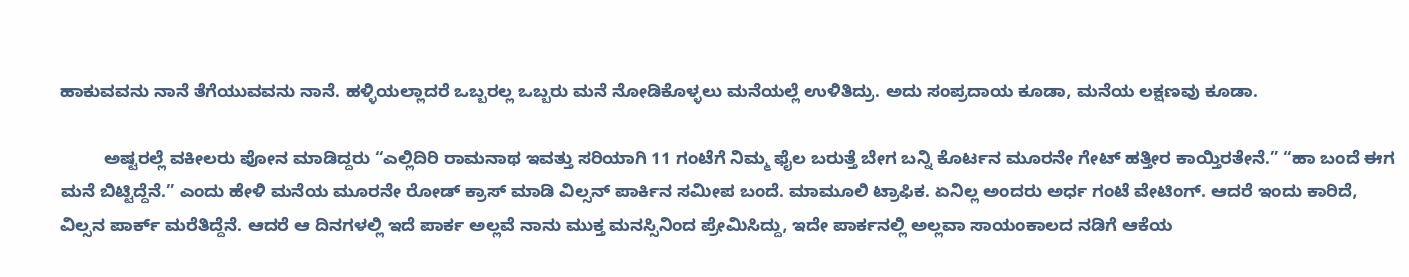ಹಾಕುವವನು ನಾನೆ ತೆಗೆಯುವವನು ನಾನೆ. ಹಳ್ಳಿಯಲ್ಲಾದರೆ ಒಬ್ಬರಲ್ಲ ಒಬ್ಬರು ಮನೆ ನೋಡಿಕೊಳ್ಳಲು ಮನೆಯಲ್ಲೆ ಉಳಿತಿದ್ರು. ಅದು ಸಂಪ್ರದಾಯ ಕೂಡಾ, ಮನೆಯ ಲಕ್ಷಣವು ಕೂಡಾ.

         ಅಷ್ಟರಲ್ಲೆ ವಕೀಲರು ಪೋನ ಮಾಡಿದ್ದರು “ಎಲ್ಲಿದಿರಿ ರಾಮನಾಥ ಇವತ್ತು ಸರಿಯಾಗಿ 11 ಗಂಟೆಗೆ ನಿಮ್ಮ ಫೈಲ ಬರುತ್ತೆ ಬೇಗ ಬನ್ನಿ ಕೊರ್ಟನ ಮೂರನೇ ಗೇಟ್ ಹತ್ತೀರ ಕಾಯ್ತಿರತೇನೆ.” “ಹಾ ಬಂದೆ ಈಗ ಮನೆ ಬಿಟ್ಟಿದ್ದೆನೆ.” ಎಂದು ಹೇಳಿ ಮನೆಯ ಮೂರನೇ ರೋಡ್ ಕ್ರಾಸ್ ಮಾಡಿ ವಿಲ್ಸನ್ ಪಾರ್ಕಿನ ಸಮೀಪ ಬಂದೆ. ಮಾಮೂಲಿ ಟ್ರಾಫಿಕ. ಏನಿಲ್ಲ ಅಂದರು ಅರ್ಧ ಗಂಟೆ ವೇಟಿಂಗ್‌. ಆದರೆ ಇಂದು ಕಾರಿದೆ, ವಿಲ್ಸನ ಪಾರ್ಕ್ ಮರೆತಿದ್ದೆನೆ. ಆದರೆ ಆ ದಿನಗಳಲ್ಲಿ ಇದೆ ಪಾರ್ಕ ಅಲ್ಲವೆ ನಾನು ಮುಕ್ತ ಮನಸ್ಸಿನಿಂದ ಪ್ರೇಮಿಸಿದ್ದು, ಇದೇ ಪಾರ್ಕನಲ್ಲಿ ಅಲ್ಲವಾ ಸಾಯಂಕಾಲದ ನಡಿಗೆ ಆಕೆಯ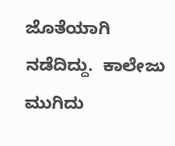ಜೊತೆಯಾಗಿ ನಡೆದಿದ್ದು.  ಕಾಲೇಜು ಮುಗಿದು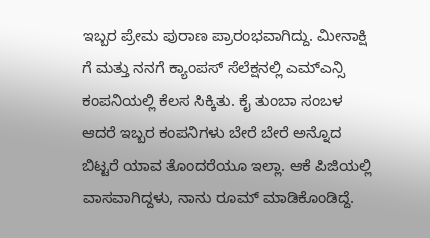ಇಬ್ಬರ ಪ್ರೇಮ ಪುರಾಣ ಪ್ರಾರಂಭವಾಗಿದ್ದು. ಮೀನಾಕ್ಷಿ ಗೆ ಮತ್ತು ನನಗೆ ಕ್ಯಾಂಪಸ್ ಸೆಲೆಕ್ಷನಲ್ಲಿ ಎಮ್ಎನ್ಸಿ ಕಂಪನಿಯಲ್ಲಿ ಕೆಲಸ ಸಿಕ್ಕಿತು. ಕೈ ತುಂಬಾ ಸಂಬಳ ಆದರೆ ಇಬ್ಬರ ಕಂಪನಿಗಳು ಬೇರೆ ಬೇರೆ ಅನ್ನೊದ ಬಿಟ್ಟರೆ ಯಾವ ತೊಂದರೆಯೂ ಇಲ್ಲಾ. ಆಕೆ ಪಿಜಿಯಲ್ಲಿ ವಾಸವಾಗಿದ್ದಳು, ನಾನು ರೂಮ್ ಮಾಡಿಕೊಂಡಿದ್ದೆ.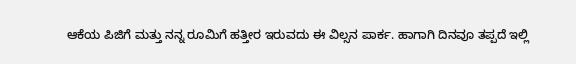ಆಕೆಯ ಪಿಜಿಗೆ ಮತ್ತು ನನ್ನ ರೂಮಿಗೆ ಹತ್ತೀರ ಇರುವದು ಈ ವಿಲ್ಸನ ಪಾರ್ಕ. ಹಾಗಾಗಿ ದಿನವೂ ತಪ್ಪದೆ ಇಲ್ಲಿ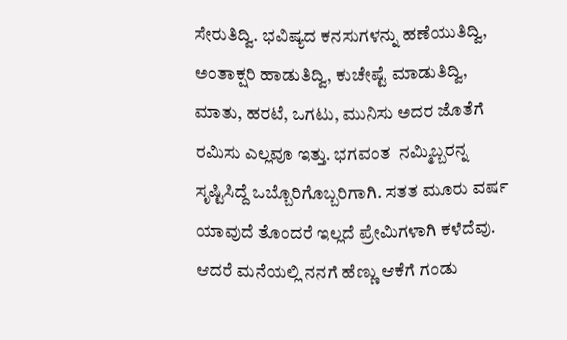ಸೇರುತಿದ್ವಿ. ಭವಿಷ್ಯದ ಕನಸುಗಳನ್ನು ಹಣೆಯುತಿದ್ವಿ, ಅಂತಾಕ್ಷರಿ ಹಾಡುತಿದ್ವಿ, ಕುಚೇಷ್ಟೆ ಮಾಡುತಿದ್ವಿ, ಮಾತು, ಹರಟೆ, ಒಗಟು, ಮುನಿಸು ಅದರ ಜೊತೆಗೆ ರಮಿಸು ಎಲ್ಲವೂ ಇತ್ತು. ಭಗವಂತ  ನಮ್ಮಿಬ್ಬರನ್ನ ಸೃಷ್ಟಿಸಿದ್ದೆ ಒಬ್ಬೊರಿಗೊಬ್ಬರಿಗಾಗಿ. ಸತತ ಮೂರು ವರ್ಷ ಯಾವುದೆ ತೊಂದರೆ ಇಲ್ಲದೆ ಪ್ರೇಮಿಗಳಾಗಿ ಕಳೆದೆವು. ಆದರೆ ಮನೆಯಲ್ಲಿ ನನಗೆ ಹೆಣ್ಣು ಆಕೆಗೆ ಗಂಡು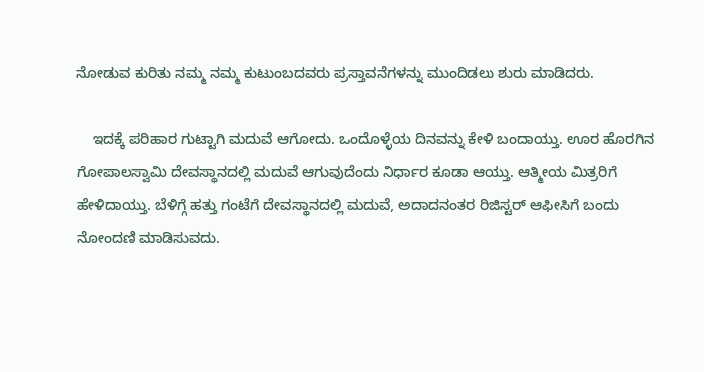ನೋಡುವ ಕುರಿತು ನಮ್ಮ ನಮ್ಮ ಕುಟುಂಬದವರು ಪ್ರಸ್ತಾವನೆಗಳನ್ನು ಮುಂದಿಡಲು ಶುರು ಮಾಡಿದರು.

    ಇದಕ್ಕೆ ಪರಿಹಾರ ಗುಟ್ಟಾಗಿ ಮದುವೆ ಆಗೋದು. ಒಂದೊಳ್ಳೆಯ ದಿನವನ್ನು ಕೇಳಿ ಬಂದಾಯ್ತು. ಊರ ಹೊರಗಿನ ಗೋಪಾಲಸ್ವಾಮಿ ದೇವಸ್ಥಾನದಲ್ಲಿ ಮದುವೆ ಆಗುವುದೆಂದು ನಿರ್ಧಾರ ಕೂಡಾ ಆಯ್ತು. ಆತ್ಮೀಯ ಮಿತ್ರರಿಗೆ ಹೇಳಿದಾಯ್ತು. ಬೆಳಿಗ್ಗೆ ಹತ್ತು ಗಂಟೆಗೆ ದೇವಸ್ಥಾನದಲ್ಲಿ ಮದುವೆ, ಅದಾದನಂತರ ರಿಜಿಸ್ಟರ್ ಆಫೀಸಿಗೆ ಬಂದು ನೋಂದಣಿ ಮಾಡಿಸುವದು.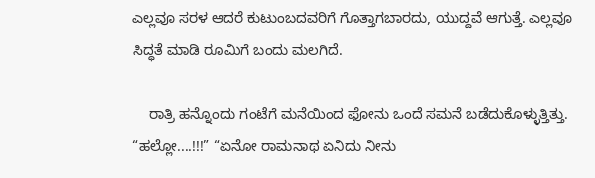ಎಲ್ಲವೂ ಸರಳ ಆದರೆ ಕುಟುಂಬದವರಿಗೆ ಗೊತ್ತಾಗಬಾರದು, ಯುದ್ದವೆ ಆಗುತ್ತೆ. ಎಲ್ಲವೂ ಸಿದ್ಧತೆ ಮಾಡಿ ರೂಮಿಗೆ ಬಂದು ಮಲಗಿದೆ.

    ರಾತ್ರಿ ಹನ್ನೊಂದು ಗಂಟೆಗೆ ಮನೆಯಿಂದ ಫೋನು ಒಂದೆ ಸಮನೆ ಬಡೆದುಕೊಳ್ಳುತ್ತಿತ್ತು. “ಹಲ್ಲೋ....!!!” “ಏನೋ ರಾಮನಾಥ ಏನಿದು ನೀನು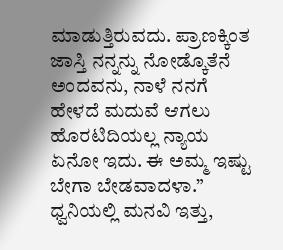ಮಾಡುತ್ತಿರುವದು. ಪ್ರಾಣಕ್ಕಿಂತ ಜಾಸ್ತಿ ನನ್ನನ್ನು ನೋಡ್ಕೊತೆನೆ ಅಂದವನು, ನಾಳೆ ನನಗೆ ಹೇಳದೆ ಮದುವೆ ಆಗಲು ಹೊರಟಿದಿಯಲ್ಲ ನ್ಯಾಯ ಏನೋ ಇದು. ಈ ಅಮ್ಮ ಇಷ್ಟು ಬೇಗಾ ಬೇಡವಾದಳಾ.” ಧ್ವನಿಯಲ್ಲಿ ಮನವಿ ಇತ್ತು,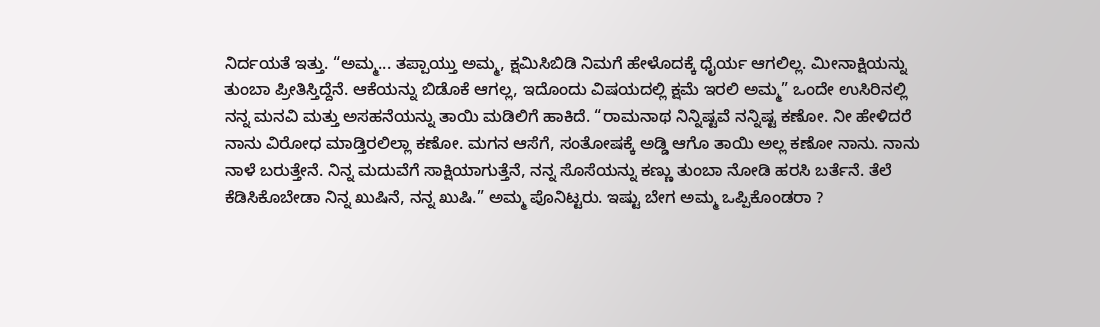ನಿರ್ದಯತೆ ಇತ್ತು. “ಅಮ್ಮ... ತಪ್ಪಾಯ್ತು ಅಮ್ಮ, ಕ್ಷಮಿಸಿಬಿಡಿ ನಿಮಗೆ ಹೇಳೊದಕ್ಕೆ ಧೈರ್ಯ ಆಗಲಿಲ್ಲ. ಮೀನಾಕ್ಷಿಯನ್ನು ತುಂಬಾ ಪ್ರೀತಿಸ್ತಿದ್ದೆನೆ. ಆಕೆಯನ್ನು ಬಿಡೊಕೆ ಆಗಲ್ಲ, ಇದೊಂದು ವಿಷಯದಲ್ಲಿ ಕ್ಷಮೆ ಇರಲಿ ಅಮ್ಮ” ಒಂದೇ ಉಸಿರಿನಲ್ಲಿ ನನ್ನ ಮನವಿ ಮತ್ತು ಅಸಹನೆಯನ್ನು ತಾಯಿ ಮಡಿಲಿಗೆ ಹಾಕಿದೆ. “ರಾಮನಾಥ ನಿನ್ನಿಷ್ಟವೆ ನನ್ನಿಷ್ಟ ಕಣೋ. ನೀ ಹೇಳಿದರೆ ನಾನು ವಿರೋಧ ಮಾಡ್ತಿರಲಿಲ್ಲಾ ಕಣೋ. ಮಗನ ಆಸೆಗೆ, ಸಂತೋಷಕ್ಕೆ ಅಡ್ಡಿ ಆಗೊ ತಾಯಿ ಅಲ್ಲ ಕಣೋ ನಾನು. ನಾನು ನಾಳೆ ಬರುತ್ತೇನೆ. ನಿನ್ನ ಮದುವೆಗೆ ಸಾಕ್ಷಿಯಾಗುತ್ತೆನೆ, ನನ್ನ ಸೊಸೆಯನ್ನು ಕಣ್ಣು ತುಂಬಾ ನೋಡಿ ಹರಸಿ ಬರ್ತೆನೆ. ತೆಲೆ ಕೆಡಿಸಿಕೊಬೇಡಾ ನಿನ್ನ ಖುಷಿನೆ, ನನ್ನ ಖುಷಿ.” ಅಮ್ಮ ಪೊನಿಟ್ಟರು. ಇಷ್ಟು ಬೇಗ ಅಮ್ಮ ಒಪ್ಪಿಕೊಂಡರಾ ?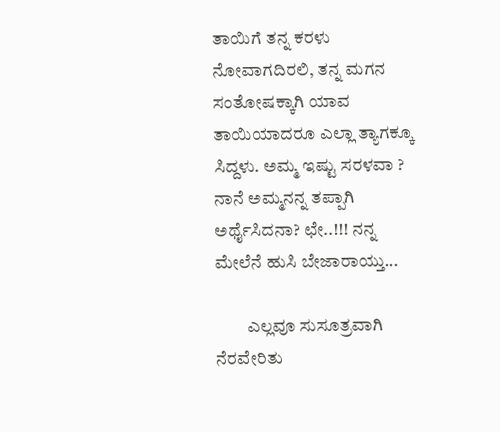ತಾಯಿಗೆ ತನ್ನ ಕರಳು ನೋವಾಗದಿರಲಿ, ತನ್ನ ಮಗನ ಸಂತೋಷಕ್ಕಾಗಿ ಯಾವ ತಾಯಿಯಾದರೂ ಎಲ್ಲಾ ತ್ಯಾಗಕ್ಕೂ ಸಿದ್ದಳು. ಅಮ್ಮ ಇಷ್ಟು ಸರಳವಾ ? ನಾನೆ ಅಮ್ಮನನ್ನ ತಪ್ಪಾಗಿ ಅರ್ಥೈಸಿದನಾ? ಛೇ..!!! ನನ್ನ ಮೇಲೆನೆ ಹುಸಿ ಬೇಜಾರಾಯ್ತು...

         ಎಲ್ಲವೂ ಸುಸೂತ್ರವಾಗಿ ನೆರವೇರಿತು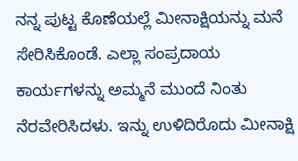ನನ್ನ ಪುಟ್ಟ ಕೊಣೆಯಲ್ಲೆ ಮೀನಾಕ್ಷಿಯನ್ನು ಮನೆ ಸೇರಿಸಿಕೊಂಡೆ. ಎಲ್ಲಾ ಸಂಪ್ರದಾಯ ಕಾರ್ಯಗಳನ್ನು ಅಮ್ಮನೆ ಮುಂದೆ ನಿಂತು ನೆರವೇರಿಸಿದಳು. ಇನ್ನು ಉಳಿದಿರೊದು ಮೀನಾಕ್ಷಿ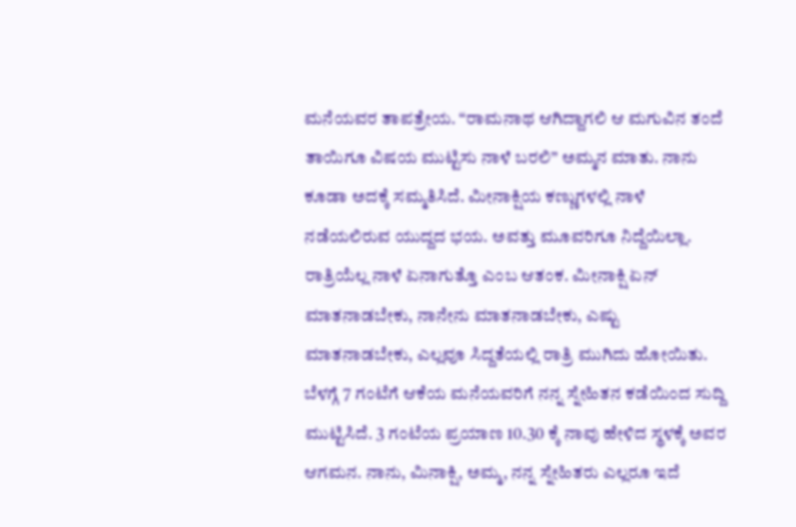ಮನೆಯವರ ತಾಪತ್ರೇಯ. “ರಾಮನಾಥ ಆಗಿದ್ದಾಗಲಿ ಆ ಮಗುವಿನ ತಂದೆ ತಾಯಿಗೂ ವಿಷಯ ಮುಟ್ಟಿಸು ನಾಳೆ ಬರಲಿ” ಅಮ್ಮನ ಮಾತು. ನಾನು ಕೂಡಾ ಅದಕ್ಕೆ ಸಮ್ಮತಿಸಿದೆ. ಮೀನಾಕ್ಷಿಯ ಕಣ್ಣುಗಳಲ್ಲಿ ನಾಳೆ ನಡೆಯಲಿರುವ ಯುದ್ದದ ಭಯ. ಅವತ್ತು ಮೂವರಿಗೂ ನಿದ್ದೆಯಿಲ್ಲಾ. ರಾತ್ರಿಯೆಲ್ಲ ನಾಳೆ ಏನಾಗುತ್ತೊ ಎಂಬ ಆತಂಕ. ಮೀನಾಕ್ಷಿ ಏನ್ ಮಾತನಾಡಬೇಕು, ನಾನೇನು ಮಾತನಾಡಬೇಕು, ಎಷ್ಟು ಮಾತನಾಡಬೇಕು, ಎಲ್ಲವೂ ಸಿದ್ದತೆಯಲ್ಲಿ ರಾತ್ರಿ ಮುಗಿದು ಹೋಯಿತು. ಬೆಳಗ್ಗೆ 7 ಗಂಟೆಗೆ ಆಕೆಯ ಮನೆಯವರಿಗೆ ನನ್ನ ಸ್ನೇಹಿತನ ಕಡೆಯಿಂದ ಸುದ್ದಿ ಮುಟ್ಟಿಸಿದೆ. 3 ಗಂಟೆಯ ಪ್ರಯಾಣ 10.30 ಕ್ಕೆ ನಾವು ಹೇಳಿದ ಸ್ಥಳಕ್ಕೆ ಅವರ ಆಗಮನ. ನಾನು, ಮಿನಾಕ್ಷಿ, ಅಮ್ಮ, ನನ್ನ ಸ್ನೇಹಿತರು ಎಲ್ಲರೂ ಇದೆ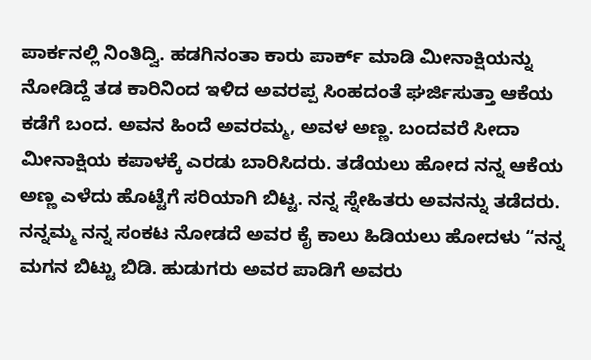ಪಾರ್ಕನಲ್ಲಿ ನಿಂತಿದ್ವಿ. ಹಡಗಿನಂತಾ ಕಾರು ಪಾರ್ಕ್ ಮಾಡಿ ಮೀನಾಕ್ಷಿಯನ್ನು ನೋಡಿದ್ದೆ ತಡ ಕಾರಿನಿಂದ ಇಳಿದ ಅವರಪ್ಪ ಸಿಂಹದಂತೆ ಘರ್ಜಿಸುತ್ತಾ ಆಕೆಯ ಕಡೆಗೆ ಬಂದ. ಅವನ ಹಿಂದೆ ಅವರಮ್ಮ, ಅವಳ ಅಣ್ಣ. ಬಂದವರೆ ಸೀದಾ ಮೀನಾಕ್ಷಿಯ ಕಪಾಳಕ್ಕೆ ಎರಡು ಬಾರಿಸಿದರು. ತಡೆಯಲು ಹೋದ ನನ್ನ ಆಕೆಯ ಅಣ್ಣ ಎಳೆದು ಹೊಟ್ಟೆಗೆ ಸರಿಯಾಗಿ ಬಿಟ್ಟ. ನನ್ನ ಸ್ನೇಹಿತರು ಅವನನ್ನು ತಡೆದರು. ನನ್ನಮ್ಮ ನನ್ನ ಸಂಕಟ ನೋಡದೆ ಅವರ ಕೈ ಕಾಲು ಹಿಡಿಯಲು ಹೋದಳು “ನನ್ನ ಮಗನ ಬಿಟ್ಟು ಬಿಡಿ. ಹುಡುಗರು ಅವರ ಪಾಡಿಗೆ ಅವರು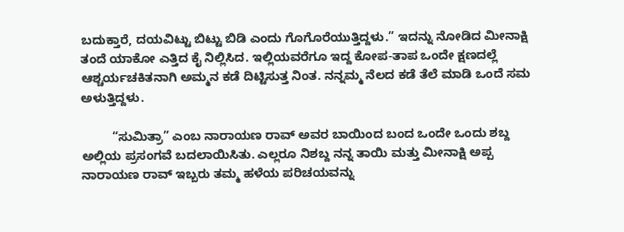ಬದುಕ್ತಾರೆ, ದಯವಿಟ್ಟು ಬಿಟ್ಟು ಬಿಡಿ ಎಂದು ಗೊಗೊರೆಯುತ್ತಿದ್ದಳು.” ಇದನ್ನು ನೋಡಿದ ಮೀನಾಕ್ಷಿ ತಂದೆ ಯಾಕೋ ಎತ್ತಿದ ಕೈ ನಿಲ್ಲಿಸಿದ. ಇಲ್ಲಿಯವರೆಗೂ ಇದ್ದ ಕೋಪ-ತಾಪ ಒಂದೇ ಕ್ಷಣದಲ್ಲೆ ಆಶ್ಚರ್ಯಚಕಿತನಾಗಿ ಅಮ್ಮನ ಕಡೆ ದಿಟ್ಟಿಸುತ್ತ ನಿಂತ. ನನ್ನಮ್ಮ ನೆಲದ ಕಡೆ ತೆಲೆ ಮಾಡಿ ಒಂದೆ ಸಮ ಅಳುತ್ತಿದ್ದಳು.

         “ಸುಮಿತ್ರಾ” ಎಂಬ ನಾರಾಯಣ ರಾವ್ ಅವರ ಬಾಯಿಂದ ಬಂದ ಒಂದೇ ಒಂದು ಶಬ್ದ ಅಲ್ಲಿಯ ಪ್ರಸಂಗವೆ ಬದಲಾಯಿಸಿತು. ಎಲ್ಲರೂ ನಿಶಬ್ದ ನನ್ನ ತಾಯಿ ಮತ್ತು ಮೀನಾಕ್ಷಿ ಅಪ್ಪ ನಾರಾಯಣ ರಾವ್ ಇಬ್ಬರು ತಮ್ಮ ಹಳೆಯ ಪರಿಚಯವನ್ನು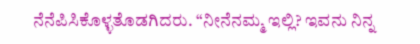ನೆನೆಪಿಸಿಕೊಳ್ಳತೊಡಗಿದರು. “ನೀನೆನಮ್ಮ ಇಲ್ಲಿ? ಇವನು ನಿನ್ನ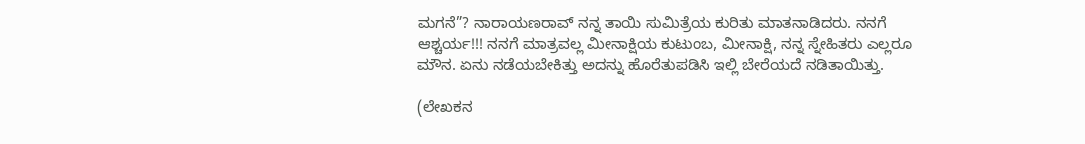ಮಗನೆ”? ನಾರಾಯಣರಾವ್ ನನ್ನ ತಾಯಿ ಸುಮಿತ್ರೆಯ ಕುರಿತು ಮಾತನಾಡಿದರು. ನನಗೆ ಆಶ್ಚರ್ಯ!!! ನನಗೆ ಮಾತ್ರವಲ್ಲ ಮೀನಾಕ್ಷಿಯ ಕುಟುಂಬ, ಮೀನಾಕ್ಷಿ, ನನ್ನ ಸ್ನೇಹಿತರು ಎಲ್ಲರೂ ಮೌನ. ಏನು ನಡೆಯಬೇಕಿತ್ತು ಅದನ್ನು ಹೊರೆತುಪಡಿಸಿ ಇಲ್ಲಿ ಬೇರೆಯದೆ ನಡಿತಾಯಿತ್ತು.

(ಲೇಖಕನ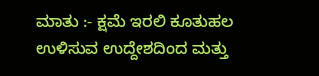ಮಾತು :- ಕ್ಷಮೆ ಇರಲಿ ಕೂತುಹಲ ಉಳಿಸುವ ಉದ್ದೇಶದಿಂದ ಮತ್ತು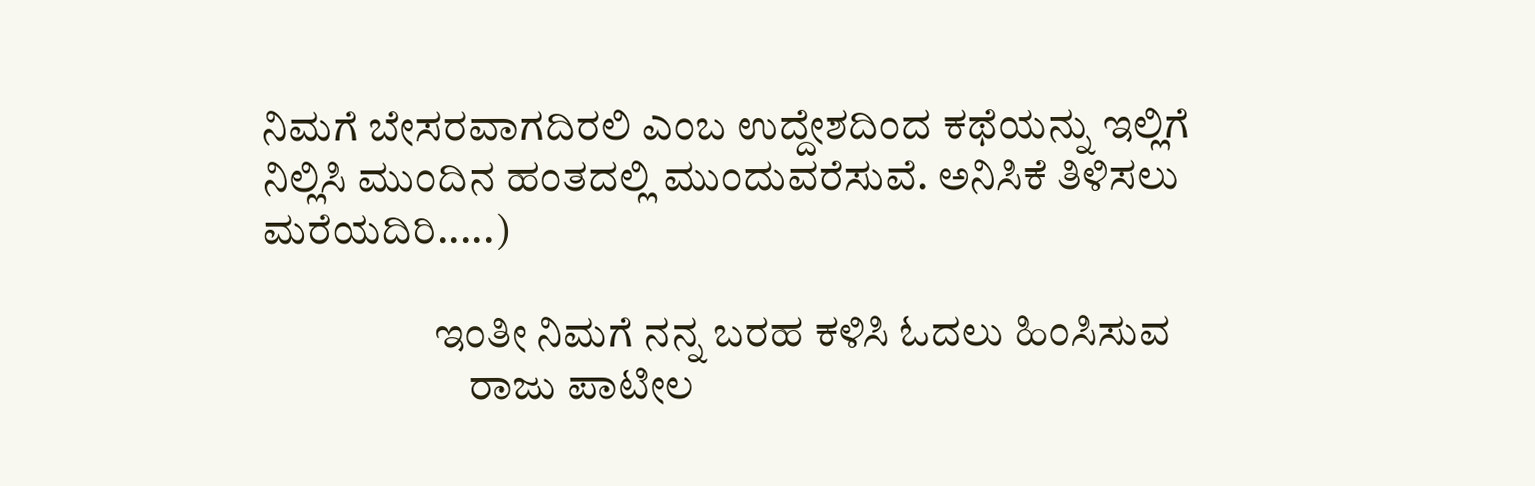ನಿಮಗೆ ಬೇಸರವಾಗದಿರಲಿ ಎಂಬ ಉದ್ದೇಶದಿಂದ ಕಥೆಯನ್ನು ಇಲ್ಲಿಗೆ ನಿಲ್ಲಿಸಿ ಮುಂದಿನ ಹಂತದಲ್ಲಿ ಮುಂದುವರೆಸುವೆ. ಅನಿಸಿಕೆ ತಿಳಿಸಲು ಮರೆಯದಿರಿ.....)

                    ಇಂತೀ ನಿಮಗೆ ನನ್ನ ಬರಹ ಕಳಿಸಿ ಓದಲು ಹಿಂಸಿಸುವ
                        ರಾಜು ಪಾಟೀಲ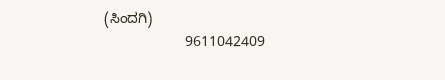(ಸಿಂದಗಿ)
                    9611042409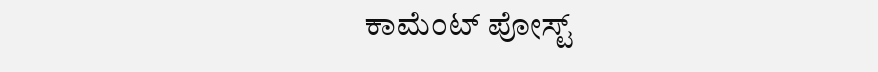ಕಾಮೆಂಟ್‌‌ ಪೋಸ್ಟ್‌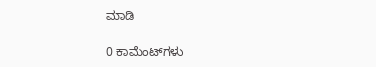ಮಾಡಿ

0 ಕಾಮೆಂಟ್‌ಗಳು